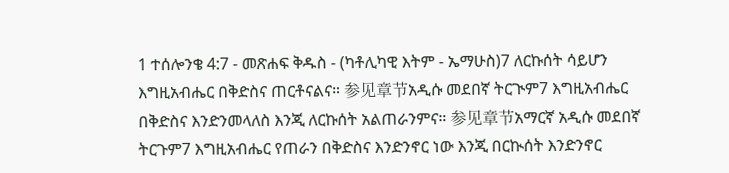1 ተሰሎንቄ 4:7 - መጽሐፍ ቅዱስ - (ካቶሊካዊ እትም - ኤማሁስ)7 ለርኩሰት ሳይሆን እግዚአብሔር በቅድስና ጠርቶናልና። 参见章节አዲሱ መደበኛ ትርጒም7 እግዚአብሔር በቅድስና እንድንመላለስ እንጂ ለርኩሰት አልጠራንምና። 参见章节አማርኛ አዲሱ መደበኛ ትርጉም7 እግዚአብሔር የጠራን በቅድስና እንድንኖር ነው እንጂ በርኲሰት እንድንኖር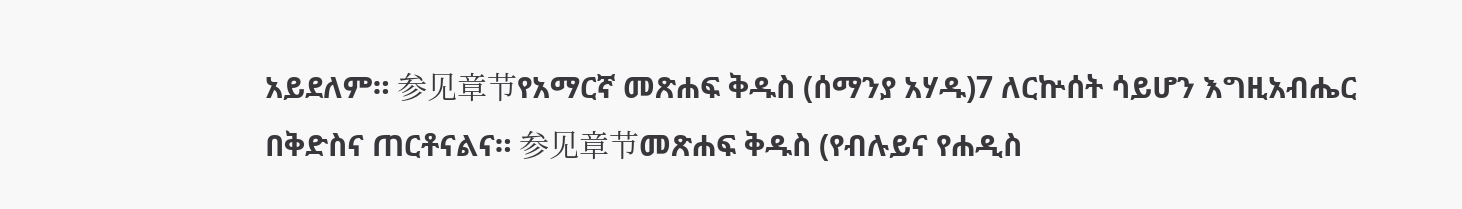አይደለም። 参见章节የአማርኛ መጽሐፍ ቅዱስ (ሰማንያ አሃዱ)7 ለርኵሰት ሳይሆን እግዚአብሔር በቅድስና ጠርቶናልና። 参见章节መጽሐፍ ቅዱስ (የብሉይና የሐዲስ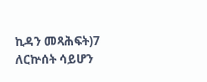ኪዳን መጻሕፍት)7 ለርኵሰት ሳይሆን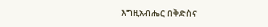እግዚአብሔር በቅድስና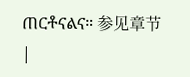ጠርቶናልና። 参见章节 |